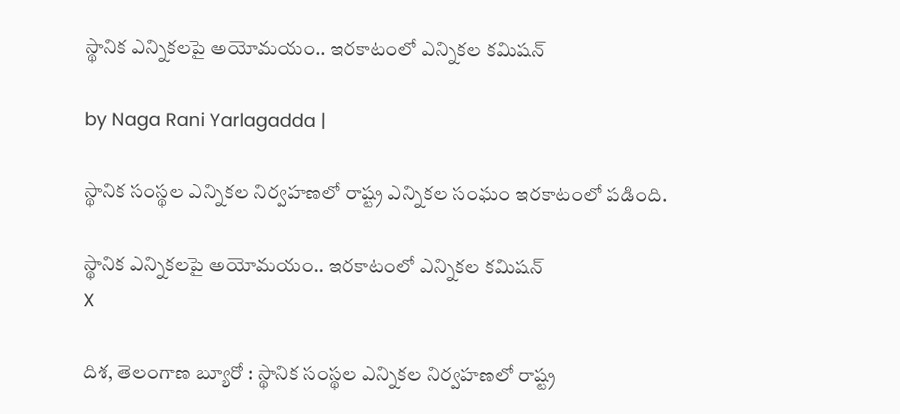స్థానిక ఎన్నికలపై అయోమయం.. ఇరకాటంలో ఎన్నికల కమిషన్

by Naga Rani Yarlagadda |

స్థానిక సంస్థల ఎన్నికల నిర్వహణలో రాష్ట్ర ఎన్నికల సంఘం ఇరకాటంలో పడింది.

స్థానిక ఎన్నికలపై అయోమయం.. ఇరకాటంలో ఎన్నికల కమిషన్
X

దిశ, తెలంగాణ బ్యూరో : స్థానిక సంస్థల ఎన్నికల నిర్వహణలో రాష్ట్ర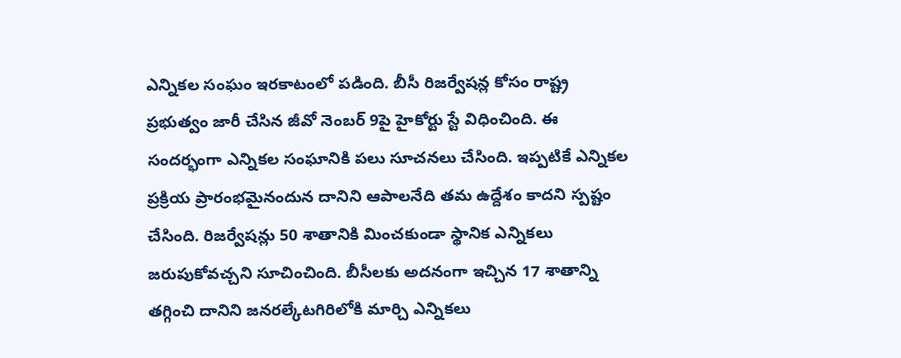ఎన్నికల సంఘం ఇరకాటంలో పడింది. బీసీ రిజర్వేషన్ల కోసం రాష్ట్ర ప్రభుత్వం జారీ చేసిన జీవో నెంబర్ 9పై హైకోర్టు స్టే విధించింది. ఈ సందర్భంగా ఎన్నికల సంఘానికి పలు సూచనలు చేసింది. ఇప్పటికే ఎన్నికల ప్రక్రియ ప్రారంభమైనందున దానిని ఆపాలనేది తమ ఉద్దేశం కాదని స్పష్టం చేసింది. రిజర్వేషన్లు 50 శాతానికి మించకుండా స్థానిక ఎన్నికలు జరుపుకోవచ్చని సూచించింది. బీసీలకు అదనంగా ఇచ్చిన 17 శాతాన్ని తగ్గించి దానిని జనరల్కేటగిరిలోకి మార్చి ఎన్నికలు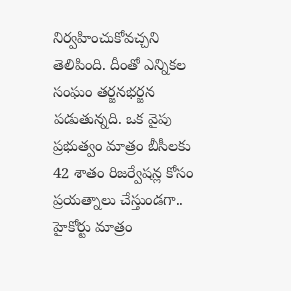నిర్వహించుకోవచ్చని తెలిపింది. దీంతో ఎన్నికల సంఘం తర్జనభర్జన పడుతున్నది. ఒక వైపు ప్రభుత్వం మాత్రం బీసీలకు 42 శాతం రిజర్వేషన్ల కోసం ప్రయత్నాలు చేస్తుండగా.. హైకోర్టు మాత్రం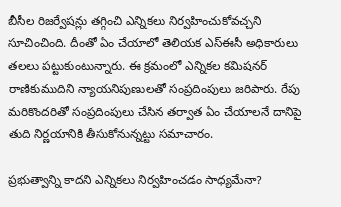బీసీల రిజర్వేషన్లు తగ్గించి ఎన్నికలు నిర్వహించుకోవచ్చని సూచించింది. దీంతో ఏం చేయాలో తెలియక ఎస్ఈసీ అధికారులు తలలు పట్టుకుంటున్నారు. ఈ క్రమంలో ఎన్నికల కమిషనర్ రాణికుముదిని న్యాయనిపుణులతో సంప్రదింపులు జరిపారు. రేపు మరికొందరితో సంప్రదింపులు చేసిన తర్వాత ఏం చేయాలనే దానిపై తుది నిర్ణయానికి తీసుకోనున్నట్టు సమాచారం.

ప్రభుత్వాన్ని కాదని ఎన్నికలు నిర్వహించడం సాధ్యమేనా?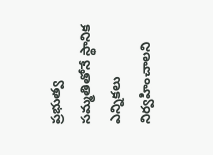ప్రభుత్వ సమ్మతితోనే స్థానిక ఎన్నికలు నిర్వహించాలని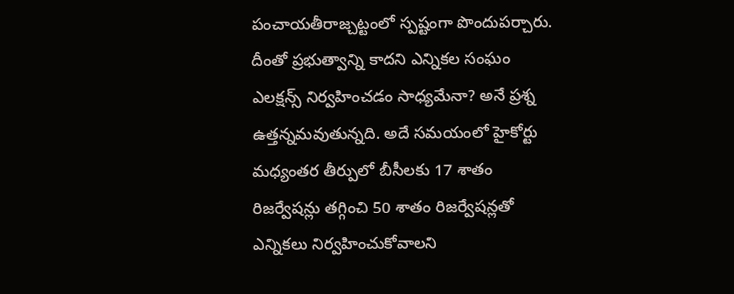పంచాయతీరాజ్చట్టంలో స్పష్టంగా పొందుపర్చారు. దీంతో ప్రభుత్వాన్ని కాదని ఎన్నికల సంఘం ఎలక్షన్స్ నిర్వహించడం సాధ్యమేనా? అనే ప్రశ్న ఉత్తన్నమవుతున్నది. అదే సమయంలో హైకోర్టు మధ్యంతర తీర్పులో బీసీలకు 17 శాతం రిజర్వేషన్లు తగ్గించి 50 శాతం రిజర్వేషన్లతో ఎన్నికలు నిర్వహించుకోవాలని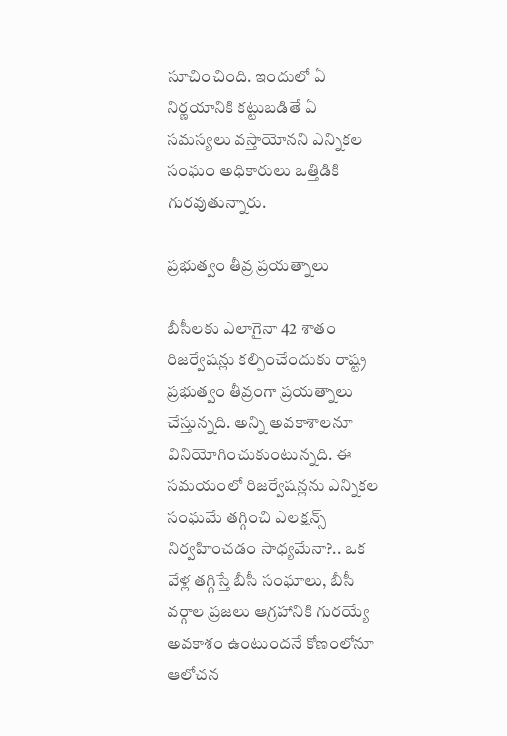సూచించింది. ఇందులో ఏ నిర్ణయానికి కట్టుబడితే ఏ సమస్యలు వస్తాయోనని ఎన్నికల సంఘం అధికారులు ఒత్తిడికి గురవుతున్నారు.

ప్రభుత్వం తీవ్ర ప్రయత్నాలు

బీసీలకు ఎలాగైనా 42 శాతం రిజర్వేషన్లు కల్పించేందుకు రాష్ట్ర ప్రభుత్వం తీవ్రంగా ప్రయత్నాలు చేస్తున్నది. అన్ని అవకాశాలనూ వినియోగించుకుంటున్నది. ఈ సమయంలో రిజర్వేషన్లను ఎన్నికల సంఘమే తగ్గించి ఎలక్షన్స్ నిర్వహించడం సాధ్యమేనా?.. ఒక వేళ్ల తగ్గిస్తే బీసీ సంఘాలు, బీసీ వర్గాల ప్రజలు ఆగ్రహానికి గురయ్యే అవకాశం ఉంటుందనే కోణంలోనూ ఆలోచన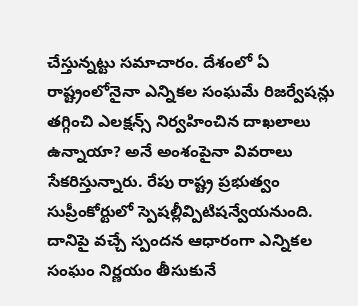చేస్తున్నట్టు సమాచారం. దేశంలో ఏ రాష్ట్రంలోనైనా ఎన్నికల సంఘమే రిజర్వేషన్లు తగ్గించి ఎలక్షన్స్ నిర్వహించిన దాఖలాలు ఉన్నాయా? అనే అంశంపైనా వివరాలు సేకరిస్తున్నారు. రేపు రాష్ట్ర ప్రభుత్వం సుప్రీంకోర్టులో స్పెషల్లీవ్పిటిషన్వేయనుంది. దానిపై వచ్చే స్పందన ఆధారంగా ఎన్నికల సంఘం నిర్ణయం తీసుకునే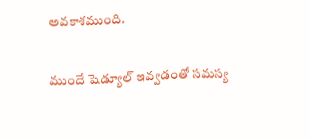అవకాశముంది.

ముందే షెడ్యూల్ ఇవ్వడంతో సమస్య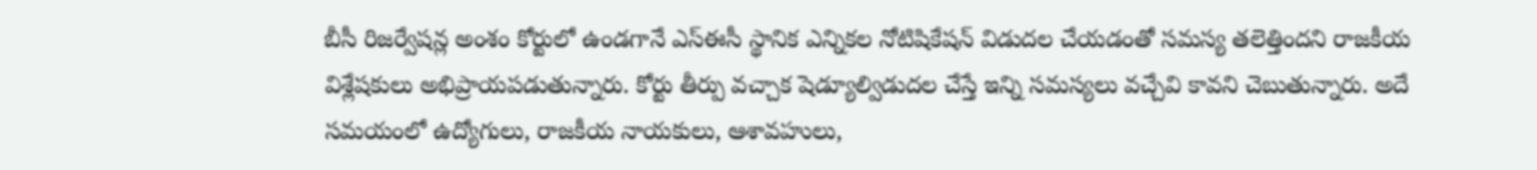బీసీ రిజర్వేషన్ల అంశం కోర్టులో ఉండగానే ఎస్ఈసీ స్థానిక ఎన్నికల నోటిషికేషన్ విడుదల చేయడంతో సమస్య తలెత్తిందని రాజకీయ విశ్లేషకులు అభిప్రాయపడుతున్నారు. కోర్టు తీర్పు వచ్చాక షెడ్యూల్విడుదల చేస్తే ఇన్ని సమస్యలు వచ్చేవి కావని చెబుతున్నారు. అదే సమయంలో ఉద్యోగులు, రాజకీయ నాయకులు, ఆశావహులు,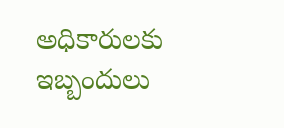అధికారులకు ఇబ్బందులు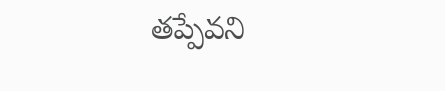తప్పేవని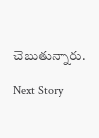చెబుతున్నారు.

Next Story